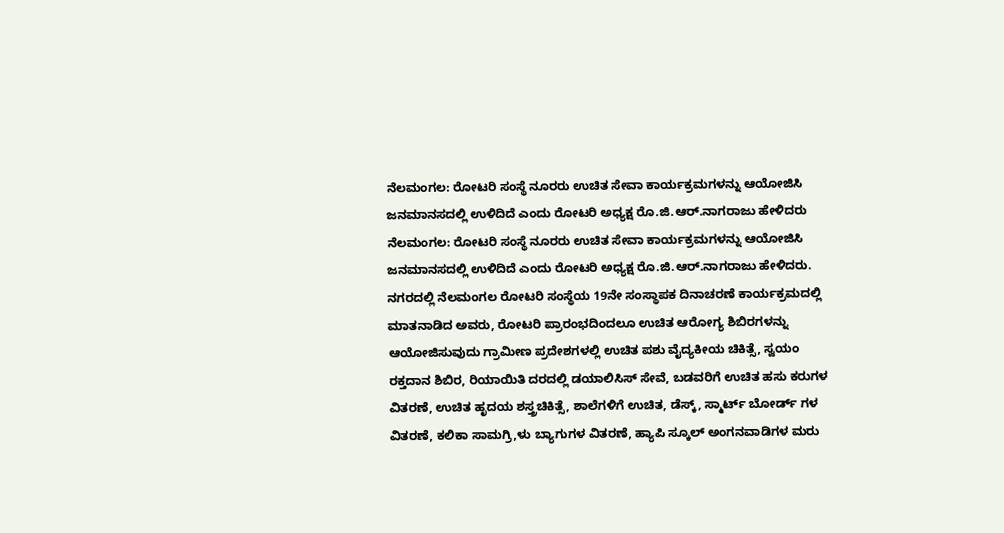ನೆಲಮಂಗಲ: ರೋಟರಿ ಸಂಸ್ಥೆ ನೂರರು ಉಚಿತ ಸೇವಾ ಕಾರ್ಯಕ್ರಮಗಳನ್ನು ಆಯೋಜಿಸಿ ಜನಮಾನಸದಲ್ಲಿ ಉಳಿದಿದೆ ಎಂದು ರೋಟರಿ ಅಧ್ಯಕ್ಷ ರೊ.ಜಿ.ಆರ್.ನಾಗರಾಜು ಹೇಳಿದರು
ನೆಲಮಂಗಲ: ರೋಟರಿ ಸಂಸ್ಥೆ ನೂರರು ಉಚಿತ ಸೇವಾ ಕಾರ್ಯಕ್ರಮಗಳನ್ನು ಆಯೋಜಿಸಿ ಜನಮಾನಸದಲ್ಲಿ ಉಳಿದಿದೆ ಎಂದು ರೋಟರಿ ಅಧ್ಯಕ್ಷ ರೊ.ಜಿ.ಆರ್.ನಾಗರಾಜು ಹೇಳಿದರು.
ನಗರದಲ್ಲಿ ನೆಲಮಂಗಲ ರೋಟರಿ ಸಂಸ್ಥೆಯ 19ನೇ ಸಂಸ್ಥಾಪಕ ದಿನಾಚರಣೆ ಕಾರ್ಯಕ್ರಮದಲ್ಲಿ ಮಾತನಾಡಿದ ಅವರು, ರೋಟರಿ ಪ್ರಾರಂಭದಿಂದಲೂ ಉಚಿತ ಆರೋಗ್ಯ ಶಿಬಿರಗಳನ್ನು ಆಯೋಜಿಸುವುದು ಗ್ರಾಮೀಣ ಪ್ರದೇಶಗಳಲ್ಲಿ ಉಚಿತ ಪಶು ವೈದ್ಯಕೀಯ ಚಿಕಿತ್ಸೆ, ಸ್ವಯಂ ರಕ್ತದಾನ ಶಿಬಿರ, ರಿಯಾಯಿತಿ ದರದಲ್ಲಿ ಡಯಾಲಿಸಿಸ್ ಸೇವೆ, ಬಡವರಿಗೆ ಉಚಿತ ಹಸು ಕರುಗಳ ವಿತರಣೆ, ಉಚಿತ ಹೃದಯ ಶಸ್ತ್ರಚಿಕಿತ್ಸೆ, ಶಾಲೆಗಳಿಗೆ ಉಚಿತ, ಡೆಸ್ಕ್, ಸ್ಮಾರ್ಟ್ ಬೋರ್ಡ್ ಗಳ ವಿತರಣೆ, ಕಲಿಕಾ ಸಾಮಗ್ರಿ,ಳು ಬ್ಯಾಗುಗಳ ವಿತರಣೆ, ಹ್ಯಾಪಿ ಸ್ಕೂಲ್ ಅಂಗನವಾಡಿಗಳ ಮರು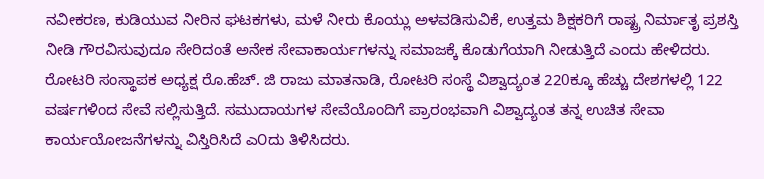ನವೀಕರಣ, ಕುಡಿಯುವ ನೀರಿನ ಘಟಕಗಳು, ಮಳೆ ನೀರು ಕೊಯ್ಲು ಅಳವಡಿಸುವಿಕೆ, ಉತ್ತಮ ಶಿಕ್ಷಕರಿಗೆ ರಾಷ್ಟ್ರ ನಿರ್ಮಾತೃ ಪ್ರಶಸ್ತಿ ನೀಡಿ ಗೌರವಿಸುವುದೂ ಸೇರಿದಂತೆ ಅನೇಕ ಸೇವಾಕಾರ್ಯಗಳನ್ನು ಸಮಾಜಕ್ಕೆ ಕೊಡುಗೆಯಾಗಿ ನೀಡುತ್ತಿದೆ ಎಂದು ಹೇಳಿದರು.
ರೋಟರಿ ಸಂಸ್ಥಾಪಕ ಅಧ್ಯಕ್ಷ ರೊ.ಹೆಚ್. ಜಿ ರಾಜು ಮಾತನಾಡಿ, ರೋಟರಿ ಸಂಸ್ಥೆ ವಿಶ್ವಾದ್ಯಂತ 220ಕ್ಕೂ ಹೆಚ್ಚು ದೇಶಗಳಲ್ಲಿ 122 ವರ್ಷಗಳಿಂದ ಸೇವೆ ಸಲ್ಲಿಸುತ್ತಿದೆ. ಸಮುದಾಯಗಳ ಸೇವೆಯೊಂದಿಗೆ ಪ್ರಾರಂಭವಾಗಿ ವಿಶ್ವಾದ್ಯಂತ ತನ್ನ ಉಚಿತ ಸೇವಾ ಕಾರ್ಯಯೋಜನೆಗಳನ್ನು ವಿಸ್ತಿರಿಸಿದೆ ಎ೦ದು ತಿಳಿಸಿದರು.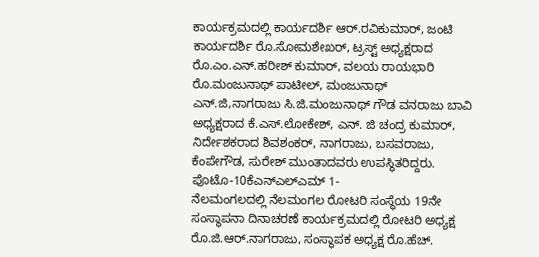ಕಾರ್ಯಕ್ರಮದಲ್ಲಿ ಕಾರ್ಯದರ್ಶಿ ಆರ್.ರವಿಕುಮಾರ್, ಜಂಟಿ ಕಾರ್ಯದರ್ಶಿ ರೊ.ಸೋಮಶೇಖರ್, ಟ್ರಸ್ಟ್ ಅಧ್ಯಕ್ಷರಾದ ರೊ.ಎಂ.ಎನ್.ಹರೀಶ್ ಕುಮಾರ್, ವಲಯ ರಾಯಭಾರಿ ರೊ.ಮಂಜುನಾಥ್ ಪಾಟೀಲ್, ಮಂಜುನಾಥ್ ಎನ್.ಜಿ,ನಾಗರಾಜು ಸಿ.ಜಿ.ಮಂಜುನಾಥ್ ಗೌಡ ವನರಾಜು ಬಾವಿ ಅಧ್ಯಕ್ಷರಾದ ಕೆ.ಎಸ್.ಲೋಕೇಶ್, ಎನ್. ಜಿ ಚಂದ್ರ ಕುಮಾರ್, ನಿರ್ದೇಶಕರಾದ ಶಿವಶಂಕರ್, ನಾಗರಾಜು, ಬಸವರಾಜು, ಕೆಂಪೇಗೌಡ, ಸುರೇಶ್ ಮುಂತಾದವರು ಉಪಸ್ಥಿತರಿದ್ದರು.
ಪೊಟೊ-10ಕೆಎನ್ಎಲ್ಎಮ್ 1-
ನೆಲಮಂಗಲದಲ್ಲಿ ನೆಲಮಂಗಲ ರೋಟರಿ ಸಂಸ್ಥೆಯ 19ನೇ ಸಂಸ್ಥಾಪನಾ ದಿನಾಚರಣೆ ಕಾರ್ಯಕ್ರಮದಲ್ಲಿ ರೋಟರಿ ಅಧ್ಯಕ್ಷ ರೊ.ಜಿ.ಆರ್.ನಾಗರಾಜು, ಸಂಸ್ಥಾಪಕ ಅಧ್ಯಕ್ಷ ರೊ.ಹೆಚ್.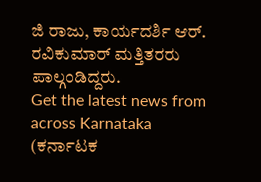ಜಿ ರಾಜು, ಕಾರ್ಯದರ್ಶಿ ಆರ್. ರವಿಕುಮಾರ್ ಮತ್ತಿತರರು ಪಾಲ್ಗಂಡಿದ್ದರು.
Get the latest news from across Karnataka (ಕರ್ನಾಟಕ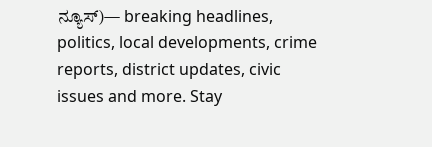ನ್ಯೂಸ್)— breaking headlines, politics, local developments, crime reports, district updates, civic issues and more. Stay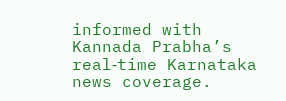informed with Kannada Prabha’s real‑time Karnataka news coverage.